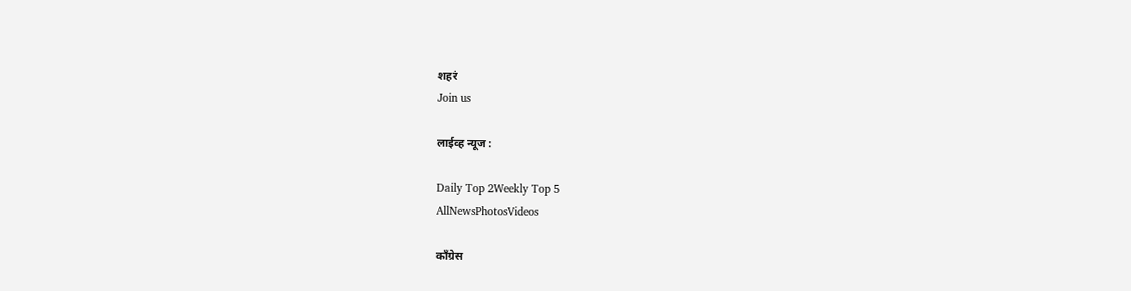शहरं
Join us

लाईव्ह न्यूज :

Daily Top 2Weekly Top 5
AllNewsPhotosVideos

काँग्रेस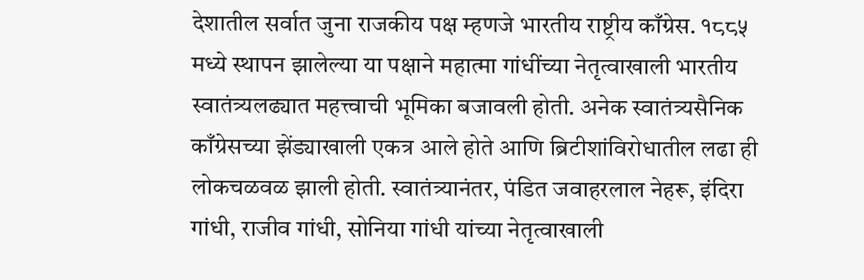देशातील सर्वात जुना राजकीय पक्ष म्हणजे भारतीय राष्ट्रीय काँग्रेस. १८८५ मध्ये स्थापन झालेल्या या पक्षाने महात्मा गांधींच्या नेतृत्वाखाली भारतीय स्वातंत्र्यलढ्यात महत्त्वाची भूमिका बजावली होती. अनेक स्वातंत्र्यसैनिक काँग्रेसच्या झेंड्याखाली एकत्र आले होते आणि ब्रिटीशांविरोधातील लढा ही लोकचळवळ झाली होती. स्वातंत्र्यानंतर, पंडित जवाहरलाल नेहरू, इंदिरा गांधी, राजीव गांधी, सोनिया गांधी यांच्या नेतृत्वाखाली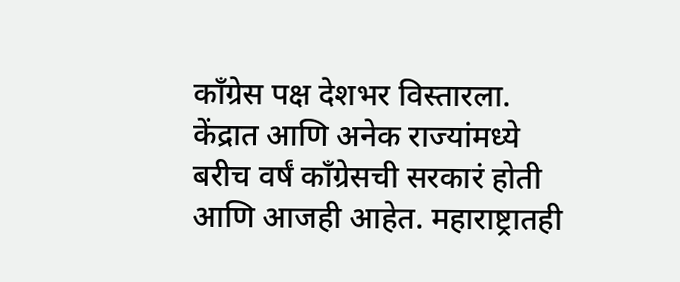काँग्रेस पक्ष देशभर विस्तारला. केंद्रात आणि अनेक राज्यांमध्ये बरीच वर्षं काँग्रेसची सरकारं होती आणि आजही आहेत. महाराष्ट्रातही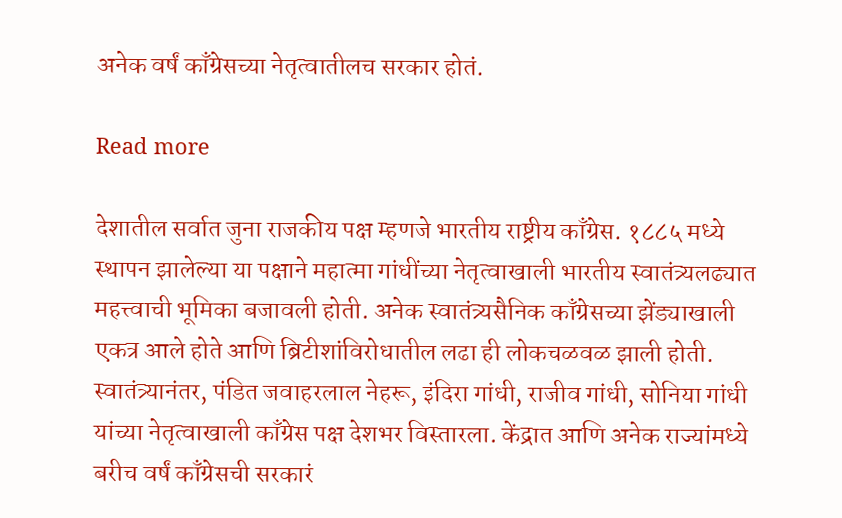अनेक वर्षं काँग्रेसच्या नेतृत्वातीलच सरकार होतं.

Read more

देशातील सर्वात जुना राजकीय पक्ष म्हणजे भारतीय राष्ट्रीय काँग्रेस. १८८५ मध्ये स्थापन झालेल्या या पक्षाने महात्मा गांधींच्या नेतृत्वाखाली भारतीय स्वातंत्र्यलढ्यात महत्त्वाची भूमिका बजावली होती. अनेक स्वातंत्र्यसैनिक काँग्रेसच्या झेंड्याखाली एकत्र आले होते आणि ब्रिटीशांविरोधातील लढा ही लोकचळवळ झाली होती. स्वातंत्र्यानंतर, पंडित जवाहरलाल नेहरू, इंदिरा गांधी, राजीव गांधी, सोनिया गांधी यांच्या नेतृत्वाखाली काँग्रेस पक्ष देशभर विस्तारला. केंद्रात आणि अनेक राज्यांमध्ये बरीच वर्षं काँग्रेसची सरकारं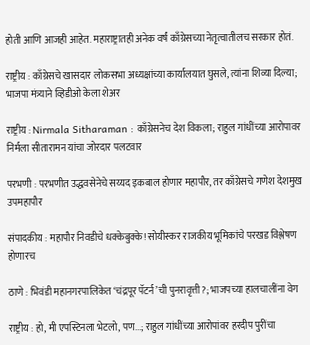होती आणि आजही आहेत. महाराष्ट्रातही अनेक वर्षं काँग्रेसच्या नेतृत्वातीलच सरकार होतं.

राष्ट्रीय : काँग्रेसचे खासदार लोकसभा अध्यक्षांच्या कार्यालयात घुसले, त्यांना शिव्या दिल्या; भाजपा मंत्र्याने व्हिडीओ केला शेअर

राष्ट्रीय : Nirmala Sitharaman : काँग्रेसनेच देश विकला; राहुल गांधींच्या आरोपावर निर्मला सीतारामन यांचा जोरदार पलटवार

परभणी : परभणीत उद्धवसेनेचे सय्यद इकबाल होणार महापौर, तर काँग्रेसचे गणेश देशमुख उपमहापौर

संपादकीय : महापौर निवडीचे धक्केबुक्के! सोयीस्कर राजकीय भूमिकांचे परखड विश्लेषण होणारच

ठाणे : भिवंडी महानगरपालिकेत ‘चंद्रपूर पॅटर्न’ची पुनरावृत्ती?; भाजपच्या हालचालींना वेग

राष्ट्रीय : हो, मी एपस्टिनला भेटलो, पण...; राहुल गांधींच्या आरोपांवर हरदीप पुरींचा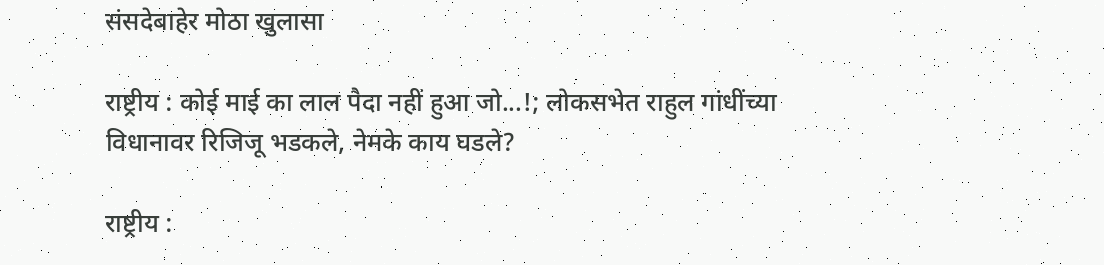संसदेबाहेर मोठा खुलासा

राष्ट्रीय : कोई माई का लाल पैदा नहीं हुआ जो...!; लोकसभेत राहुल गांधींच्या विधानावर रिजिजू भडकले, नेमके काय घडले?

राष्ट्रीय :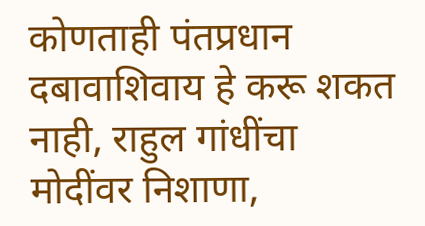कोणताही पंतप्रधान दबावाशिवाय हे करू शकत नाही, राहुल गांधींचा मोदींवर निशाणा,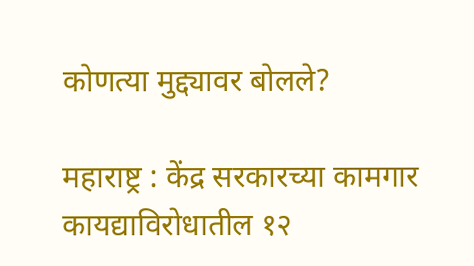कोणत्या मुद्द्यावर बोलले?

महाराष्ट्र : केंद्र सरकारच्या कामगार कायद्याविरोधातील १२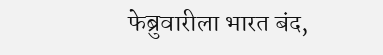फेब्रुवारीला भारत बंद,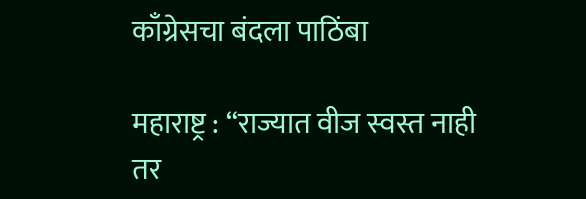काँग्रेसचा बंदला पाठिंबा

महाराष्ट्र : “राज्यात वीज स्वस्त नाही तर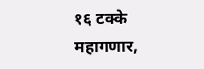१६ टक्के महागणार,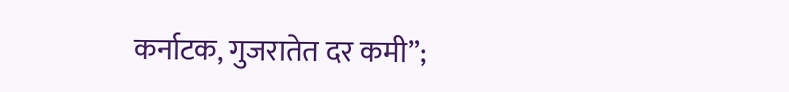कर्नाटक, गुजरातेत दर कमी”;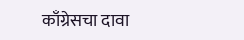काँग्रेसचा दावा